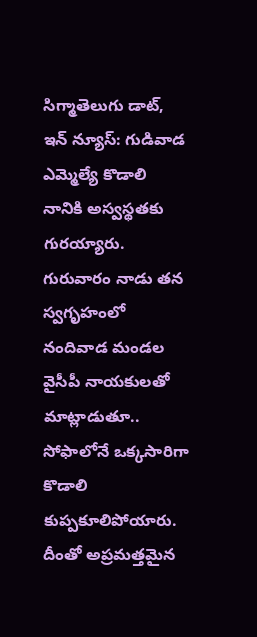సిగ్మాతెలుగు డాట్, ఇన్ న్యూస్: గుడివాడ ఎమ్మెల్యే కొడాలి నానికి అస్వస్థతకు గురయ్యారు. గురువారం నాడు తన స్వగృహంలో నందివాడ మండల వైసీపీ నాయకులతో మాట్లాడుతూ.. సోఫాలోనే ఒక్కసారిగా కొడాలి కుప్పకూలిపోయారు. దీంతో అప్రమత్తమైన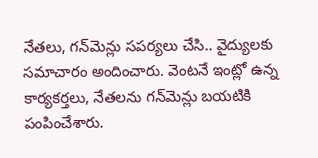నేతలు, గన్‌మెన్లు సపర్యలు చేసి.. వైద్యులకు సమాచారం అందించారు. వెంటనే ఇంట్లో ఉన్న కార్యకర్తలు, నేతలను గన్‌మెన్లు బయటికి పంపించేశారు.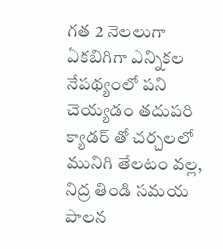గత 2 నెలలుగా ఏకబిగిగా ఎన్నికల నేపథ్యంలో పని చెయ్యడం తదుపరి క్యాడర్ తో చర్చలలో మునిగి తేలటం వల్ల, నిద్ర తిండి సమయ పాలన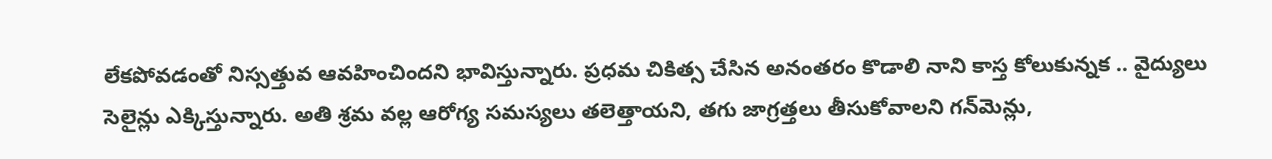లేకపోవడంతో నిస్సత్తువ ఆవహించిందని భావిస్తున్నారు. ప్రధమ చికిత్స చేసిన అనంతరం కొడాలి నాని కాస్త కోలుకున్నక .. వైద్యులు సెలైన్లు ఎక్కిస్తున్నారు. అతి శ్రమ వల్ల ఆరోగ్య సమస్యలు తలెత్తాయని, తగు జాగ్రత్తలు తీసుకోవాలని గన్‌మెన్లు,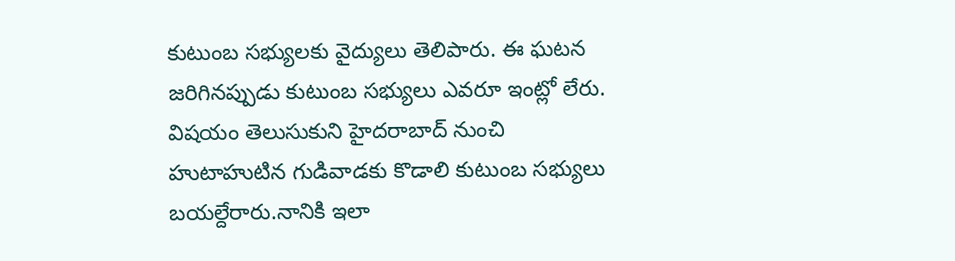కుటుంబ సభ్యులకు వైద్యులు తెలిపారు. ఈ ఘటన జరిగినప్పుడు కుటుంబ సభ్యులు ఎవరూ ఇంట్లో లేరు. విషయం తెలుసుకుని హైదరాబాద్ నుంచి హుటాహుటిన గుడివాడకు కొడాలి కుటుంబ సభ్యులు బయల్దేరారు.నానికి ఇలా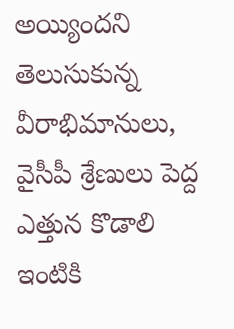అయ్యిందని తెలుసుకున్న వీరాభిమానులు, వైసీపీ శ్రేణులు పెద్ద ఎత్తున కొడాలి ఇంటికి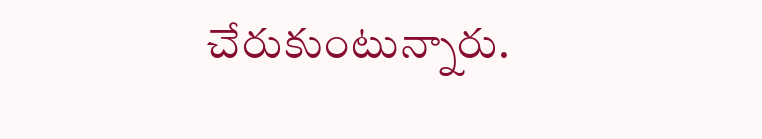చేరుకుంటున్నారు.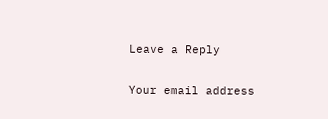Leave a Reply

Your email address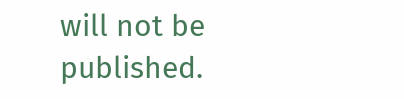will not be published.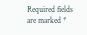Required fields are marked *